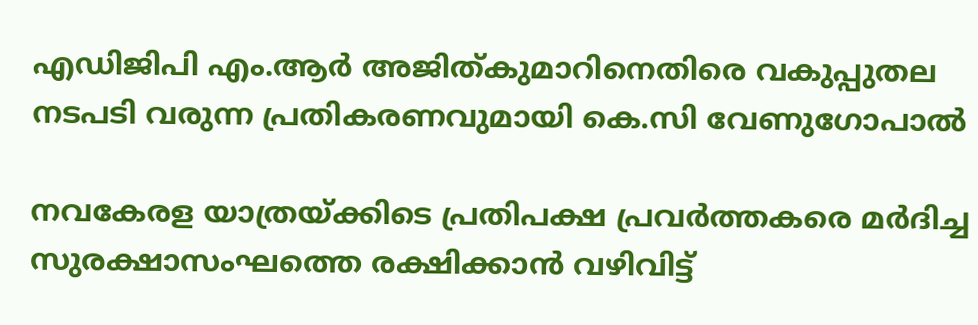എഡിജിപി എം.ആർ അജിത്കുമാറിനെതിരെ വകുപ്പുതല നടപടി വരുന്ന പ്രതികരണവുമായി കെ.സി വേണുഗോപാൽ

നവകേരള യാത്രയ്ക്കിടെ പ്രതിപക്ഷ പ്രവർത്തകരെ മർദിച്ച സുരക്ഷാസംഘത്തെ രക്ഷിക്കാൻ വഴിവിട്ട്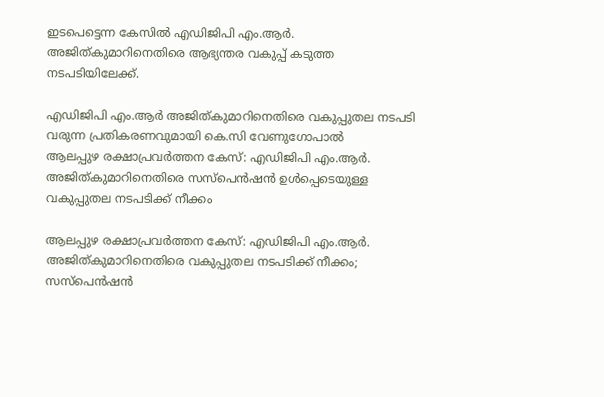ഇടപെട്ടെന്ന കേസിൽ എഡിജിപി എം.ആർ. അജിത്കുമാറിനെതിരെ ആഭ്യന്തര വകുപ്പ് കടുത്ത നടപടിയിലേക്ക്.

എഡിജിപി എം.ആർ അജിത്കുമാറിനെതിരെ വകുപ്പുതല നടപടി വരുന്ന പ്രതികരണവുമായി കെ.സി വേണുഗോപാൽ
ആലപ്പുഴ രക്ഷാപ്രവർത്തന കേസ്: എഡിജിപി എം.ആർ. അജിത്കുമാറിനെതിരെ സസ്പെൻഷൻ ഉൾപ്പെടെയുള്ള വകുപ്പുതല നടപടിക്ക് നീക്കം

ആലപ്പുഴ രക്ഷാപ്രവർത്തന കേസ്: എഡിജിപി എം.ആർ. അജിത്കുമാറിനെതിരെ വകുപ്പുതല നടപടിക്ക് നീക്കം; സസ്പെൻഷൻ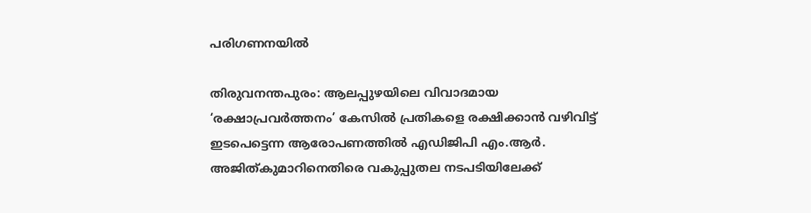പരിഗണനയിൽ

തിരുവനന്തപുരം: ആലപ്പുഴയിലെ വിവാദമായ ‘രക്ഷാപ്രവർത്തനം’ കേസിൽ പ്രതികളെ രക്ഷിക്കാൻ വഴിവിട്ട് ഇടപെട്ടെന്ന ആരോപണത്തിൽ എ‍ഡിജിപി എം.ആർ. അജിത്കുമാറിനെതിരെ വകുപ്പുതല നടപടിയിലേക്ക്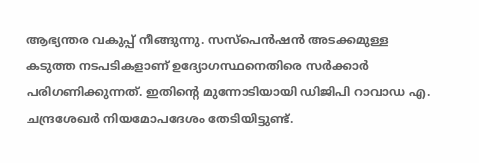ആഭ്യന്തര വകുപ്പ് നീങ്ങുന്നു. സസ്പെൻഷൻ അടക്കമുള്ള കടുത്ത നടപടികളാണ് ഉദ്യോഗസ്ഥനെതിരെ സർക്കാർ പരിഗണിക്കുന്നത്. ഇതിന്റെ മുന്നോടിയായി ഡിജിപി റാവാഡ എ. ചന്ദ്രശേഖർ നിയമോപദേശം തേടിയിട്ടുണ്ട്.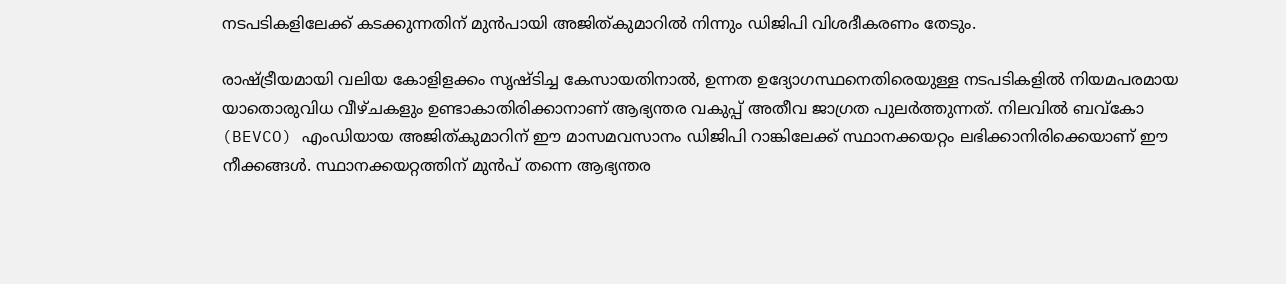നടപടികളിലേക്ക് കടക്കുന്നതിന് മുൻപായി അജിത്കുമാറിൽ നിന്നും ഡിജിപി വിശദീകരണം തേടും.

രാഷ്ട്രീയമായി വലിയ കോളിളക്കം സൃഷ്ടിച്ച കേസായതിനാൽ, ഉന്നത ഉദ്യോഗസ്ഥനെതിരെയുള്ള നടപടികളിൽ നിയമപരമായ യാതൊരുവിധ വീഴ്ചകളും ഉണ്ടാകാതിരിക്കാനാണ് ആഭ്യന്തര വകുപ്പ് അതീവ ജാഗ്രത പുലർത്തുന്നത്. നിലവിൽ ബവ്കോ (BEVCO) എംഡിയായ അജിത്കുമാറിന് ഈ മാസമവസാനം ഡിജിപി റാങ്കിലേക്ക് സ്ഥാനക്കയറ്റം ലഭിക്കാനിരിക്കെയാണ് ഈ നീക്കങ്ങൾ. സ്ഥാനക്കയറ്റത്തിന് മുൻപ് തന്നെ ആഭ്യന്തര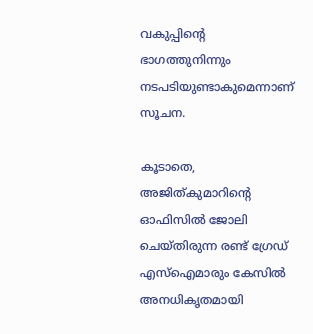വകുപ്പിന്റെ ഭാഗത്തുനിന്നും നടപടിയുണ്ടാകുമെന്നാണ് സൂചന.

കൂടാതെ, അജിത്കുമാറിന്റെ ഓഫിസിൽ ജോലി ചെയ്തിരുന്ന രണ്ട് ഗ്രേഡ് എസ്ഐമാരും കേസിൽ അനധികൃതമായി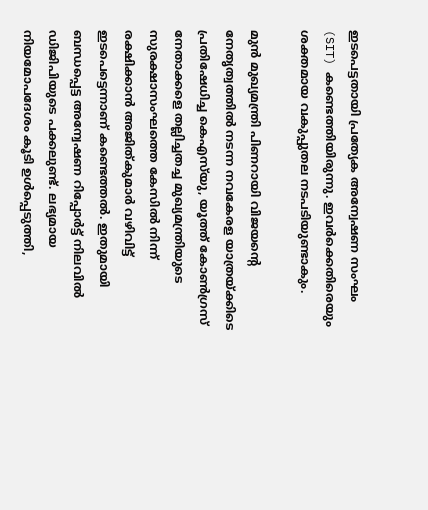ഇടപെട്ടതായി പ്രത്യേക അന്വേഷണ സംഘം (SIT) കണ്ടെത്തിയിരുന്നു. ഇവർക്കെതിരെയും ശക്തമായ വകുപ്പുതല നടപടിയുണ്ടാകും.

മുൻ മുഖ്യമന്ത്രി പിണറായി വിജയന്റെ നേതൃത്വത്തിൽ നടന്ന നവകേരള യാത്രയ്ക്കിടെ പ്രതിഷേധിച്ച കെഎസ്‌യു, യൂത്ത് കോൺഗ്രസ് നേതാക്കളെ തല്ലിച്ചതച്ച മുഖ്യമന്ത്രിയുടെ സുരക്ഷാസംഘത്തെ കേസിൽ നിന്ന് രക്ഷിക്കാൻ അജിത്കുമാർ വഴിവിട്ട് ഇടപെട്ടെന്നാണ് കണ്ടെത്തൽ. ഇതുമായി ബന്ധപ്പെട്ട അന്വേഷണ റിപ്പോർട്ട് നിലവിൽ ഡിജിപിയുടെ പക്കലുണ്ട്. ലഭ്യമായ നിയമോപദേശം കൂടി ഉൾപ്പെടുത്തി,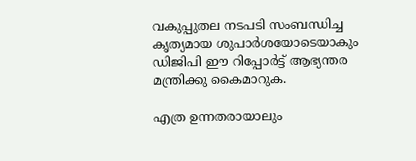വകുപ്പുതല നടപടി സംബന്ധിച്ച കൃത്യമായ ശുപാർശയോടെയാകും ഡിജിപി ഈ റിപ്പോർട്ട് ആഭ്യന്തര മന്ത്രിക്കു കൈമാറുക.

എത്ര ഉന്നതരായാലും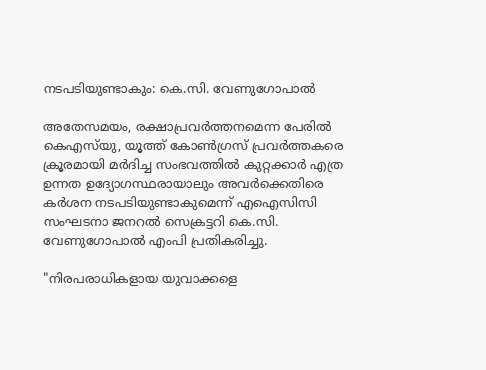നടപടിയുണ്ടാകും: കെ.സി. വേണുഗോപാൽ

അതേസമയം, രക്ഷാപ്രവർത്തനമെന്ന പേരിൽ കെഎസ്‌യു, യൂത്ത് കോൺഗ്രസ് പ്രവർത്തകരെ ക്രൂരമായി മർദിച്ച സംഭവത്തിൽ കുറ്റക്കാർ എത്ര ഉന്നത ഉദ്യോഗസ്ഥരായാലും അവർക്കെതിരെ കർശന നടപടിയുണ്ടാകുമെന്ന് എഐസിസി സംഘടനാ ജനറൽ സെക്രട്ടറി കെ.സി. വേണുഗോപാൽ എംപി പ്രതികരിച്ചു.

"നിരപരാധികളായ യുവാക്കളെ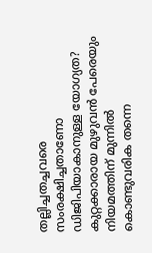തല്ലിച്ചതച്ചവരെ സംരക്ഷിച്ചതാണോ ഡിജിപിയാകാനുള്ള യോഗ്യത? കുറ്റക്കാരായ മുഴുവൻ പേരെയും നിയമത്തിന് മുന്നിൽ കൊണ്ടുവരിക തന്നെ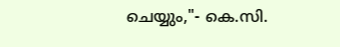ചെയ്യും,"- കെ.സി.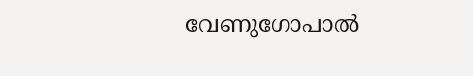വേണുഗോപാൽ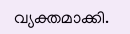വ്യക്തമാക്കി.